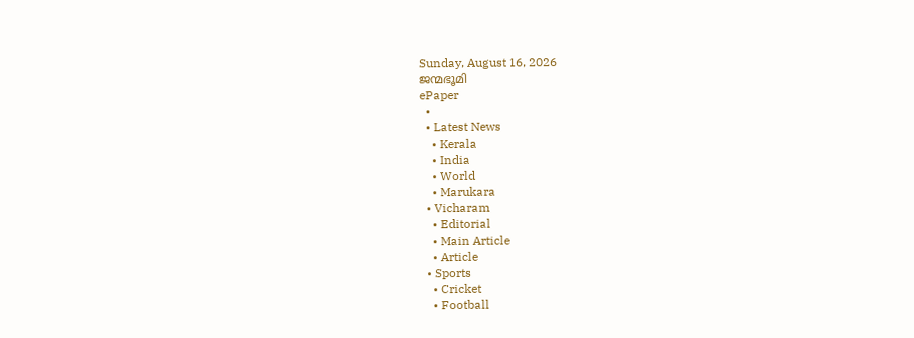Sunday, August 16, 2026
ജന്മഭൂമി
ePaper
  •
  • Latest News
    • Kerala
    • India
    • World
    • Marukara
  • Vicharam
    • Editorial
    • Main Article
    • Article
  • Sports
    • Cricket
    • Football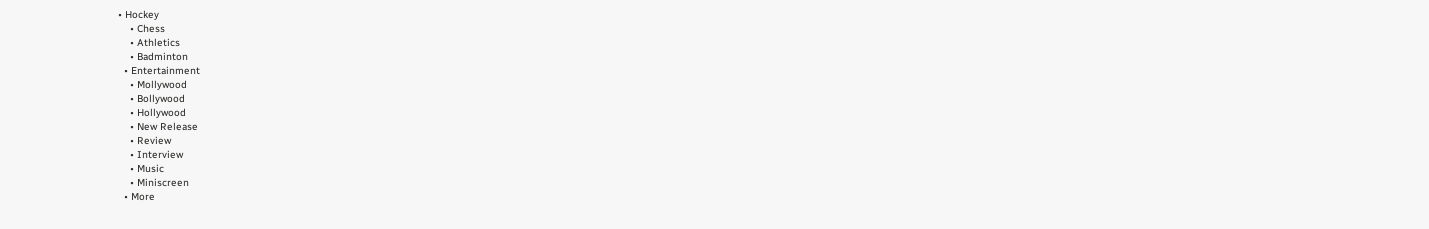• Hockey
    • Chess
    • Athletics
    • Badminton
  • Entertainment
    • Mollywood
    • Bollywood
    • Hollywood
    • New Release
    • Review
    • Interview
    • Music
    • Miniscreen
  • More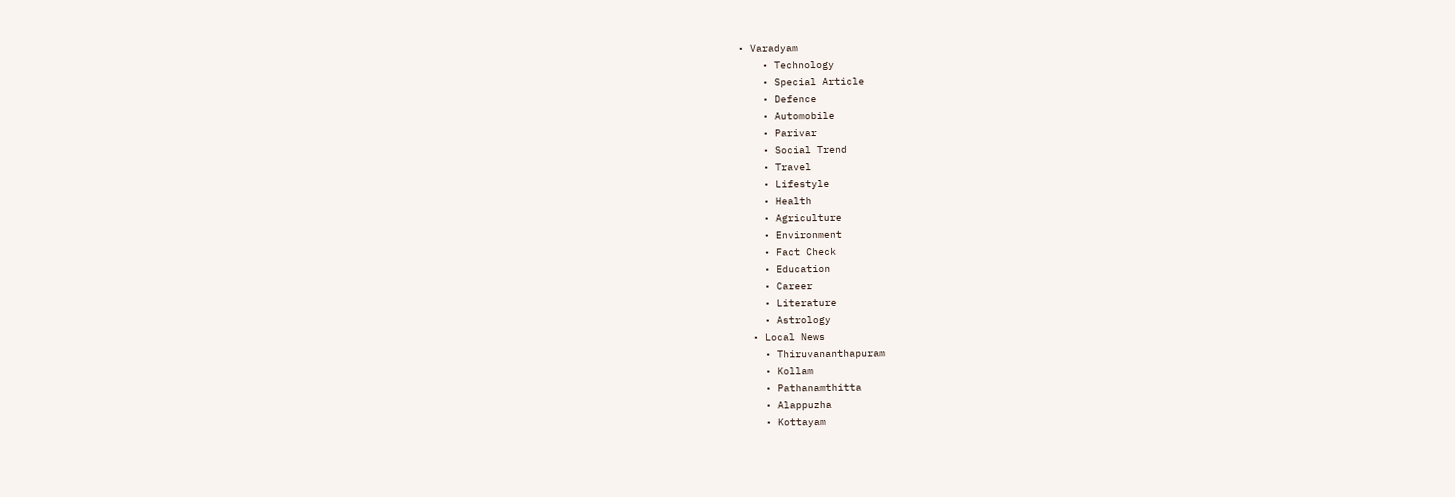• Varadyam
    • Technology
    • Special Article
    • Defence
    • Automobile
    • Parivar
    • Social Trend
    • Travel
    • Lifestyle
    • Health
    • Agriculture
    • Environment
    • Fact Check
    • Education
    • Career
    • Literature
    • Astrology
  • Local News
    • Thiruvananthapuram
    • Kollam
    • Pathanamthitta
    • Alappuzha
    • Kottayam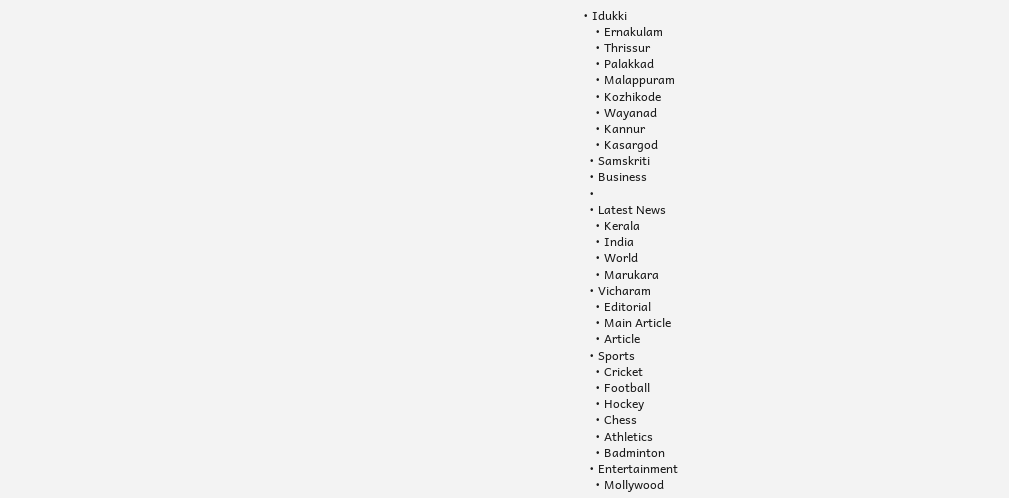• Idukki
    • Ernakulam
    • Thrissur
    • Palakkad
    • Malappuram
    • Kozhikode
    • Wayanad
    • Kannur
    • Kasargod
  • Samskriti
  • Business
  •
  • Latest News
    • Kerala
    • India
    • World
    • Marukara
  • Vicharam
    • Editorial
    • Main Article
    • Article
  • Sports
    • Cricket
    • Football
    • Hockey
    • Chess
    • Athletics
    • Badminton
  • Entertainment
    • Mollywood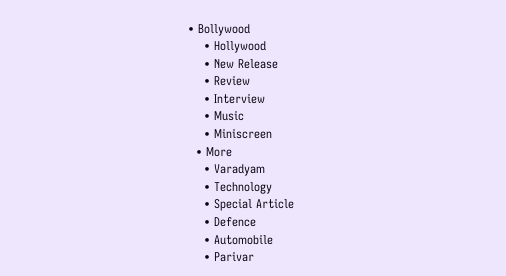• Bollywood
    • Hollywood
    • New Release
    • Review
    • Interview
    • Music
    • Miniscreen
  • More
    • Varadyam
    • Technology
    • Special Article
    • Defence
    • Automobile
    • Parivar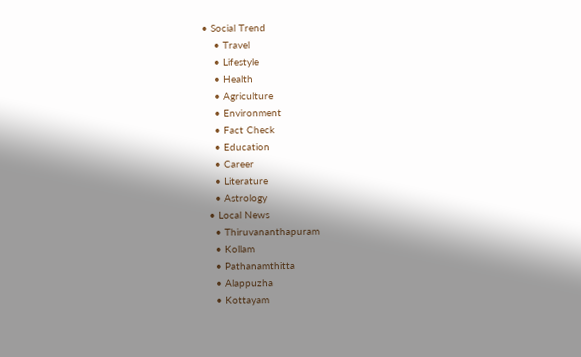• Social Trend
    • Travel
    • Lifestyle
    • Health
    • Agriculture
    • Environment
    • Fact Check
    • Education
    • Career
    • Literature
    • Astrology
  • Local News
    • Thiruvananthapuram
    • Kollam
    • Pathanamthitta
    • Alappuzha
    • Kottayam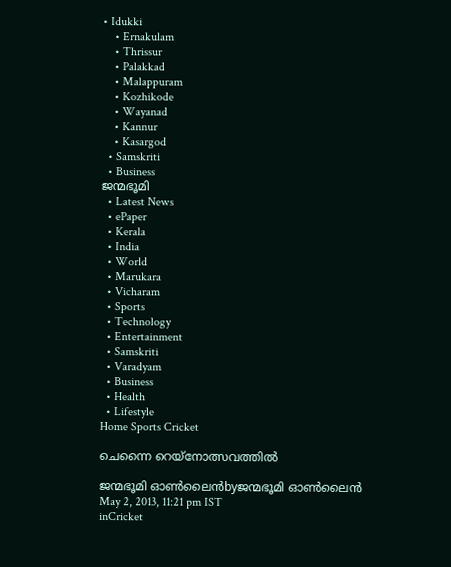• Idukki
    • Ernakulam
    • Thrissur
    • Palakkad
    • Malappuram
    • Kozhikode
    • Wayanad
    • Kannur
    • Kasargod
  • Samskriti
  • Business
ജന്മഭൂമി
  • Latest News
  • ePaper
  • Kerala
  • India
  • World
  • Marukara
  • Vicharam
  • Sports
  • Technology
  • Entertainment
  • Samskriti
  • Varadyam
  • Business
  • Health
  • Lifestyle
Home Sports Cricket

ചെന്നൈ റെയ്നോത്സവത്തില്‍

ജന്മഭൂമി ഓണ്‍ലൈന്‍byജന്മഭൂമി ഓണ്‍ലൈന്‍
May 2, 2013, 11:21 pm IST
inCricket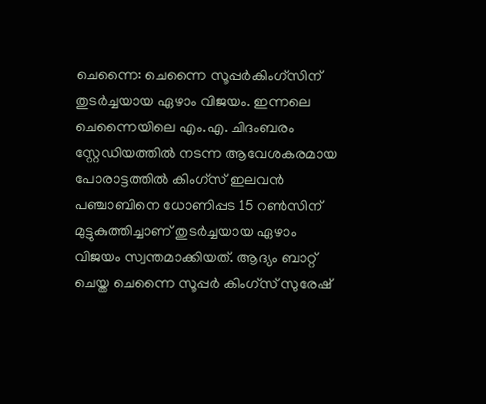ചെന്നൈ: ചെന്നൈ സൂപ്പര്‍കിംഗ്സിന്‌ തുടര്‍ച്ചയായ ഏഴാം വിജയം. ഇന്നലെ ചെന്നൈയിലെ എം.എ. ചിദംബരം സ്റ്റേഡിയത്തില്‍ നടന്ന ആവേശകരമായ പോരാട്ടത്തില്‍ കിംഗ്സ്‌ ഇലവന്‍ പഞ്ചാബിനെ ധോണിപ്പട 15 റണ്‍സിന്‌ മുട്ടുകുത്തിച്ചാണ്‌ തുടര്‍ച്ചയായ ഏഴാം വിജയം സ്വന്തമാക്കിയത്‌. ആദ്യം ബാറ്റ്‌ ചെയ്ത ചെന്നൈ സൂപ്പര്‍ കിംഗ്സ്‌ സുരേഷ്‌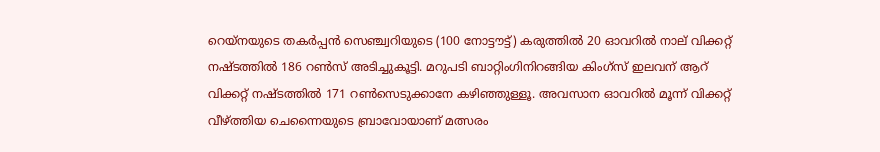റെയ്നയുടെ തകര്‍പ്പന്‍ സെഞ്ച്വറിയുടെ (100 നോട്ടൗട്ട്‌) കരുത്തില്‍ 20 ഓവറില്‍ നാല്‌ വിക്കറ്റ്‌ നഷ്ടത്തില്‍ 186 റണ്‍സ്‌ അടിച്ചുകൂട്ടി. മറുപടി ബാറ്റിംഗിനിറങ്ങിയ കിംഗ്സ്‌ ഇലവന്‌ ആറ്‌ വിക്കറ്റ്‌ നഷ്ടത്തില്‍ 171 റണ്‍സെടുക്കാനേ കഴിഞ്ഞുള്ളൂ. അവസാന ഓവറില്‍ മൂന്ന്‌ വിക്കറ്റ്‌ വീഴ്‌ത്തിയ ചെന്നൈയുടെ ബ്രാവോയാണ്‌ മത്സരം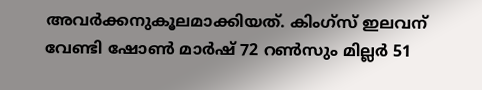അവര്‍ക്കനുകൂലമാക്കിയത്‌. കിംഗ്സ്‌ ഇലവന്‌ വേണ്ടി ഷോണ്‍ മാര്‍ഷ്‌ 72 റണ്‍സും മില്ലര്‍ 51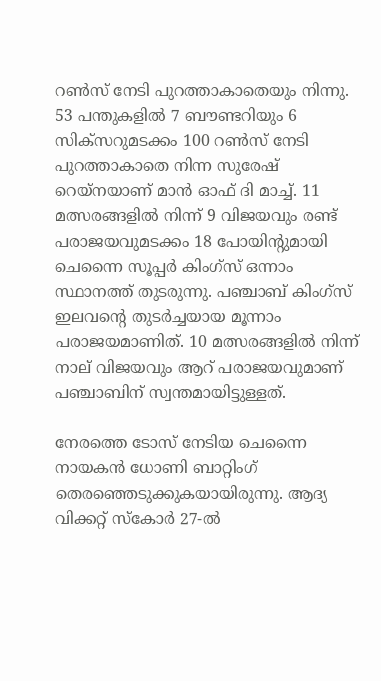റണ്‍സ്‌ നേടി പുറത്താകാതെയും നിന്നു. 53 പന്തുകളില്‍ 7 ബൗണ്ടറിയും 6 സിക്സറുമടക്കം 100 റണ്‍സ്‌ നേടി പുറത്താകാതെ നിന്ന സുരേഷ്‌ റെയ്നയാണ്‌ മാന്‍ ഓഫ്‌ ദി മാച്ച്‌. 11 മത്സരങ്ങളില്‍ നിന്ന്‌ 9 വിജയവും രണ്ട്‌ പരാജയവുമടക്കം 18 പോയിന്റുമായി ചെന്നൈ സൂപ്പര്‍ കിംഗ്സ്‌ ഒന്നാം സ്ഥാനത്ത്‌ തുടരുന്നു. പഞ്ചാബ്‌ കിംഗ്സ്‌ ഇലവന്റെ തുടര്‍ച്ചയായ മൂന്നാം പരാജയമാണിത്‌. 10 മത്സരങ്ങളില്‍ നിന്ന്‌ നാല്‌ വിജയവും ആറ്‌ പരാജയവുമാണ്‌ പഞ്ചാബിന്‌ സ്വന്തമായിട്ടുള്ളത്‌.

നേരത്തെ ടോസ്‌ നേടിയ ചെന്നൈ നായകന്‍ ധോണി ബാറ്റിംഗ്‌ തെരഞ്ഞെടുക്കുകയായിരുന്നു. ആദ്യ വിക്കറ്റ്‌ സ്കോര്‍ 27-ല്‍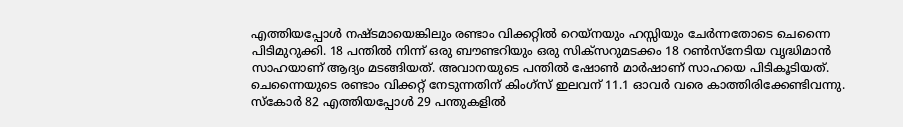എത്തിയപ്പോള്‍ നഷ്ടമായെങ്കിലും രണ്ടാം വിക്കറ്റില്‍ റെയ്നയും ഹസ്സിയും ചേര്‍ന്നതോടെ ചെന്നൈ പിടിമുറുക്കി. 18 പന്തില്‍ നിന്ന്‌ ഒരു ബൗണ്ടറിയും ഒരു സിക്സറുമടക്കം 18 റണ്‍സ്നേടിയ വൃദ്ധിമാന്‍ സാഹയാണ്‌ ആദ്യം മടങ്ങിയത്‌. അവാനയുടെ പന്തില്‍ ഷോണ്‍ മാര്‍ഷാണ്‌ സാഹയെ പിടികൂടിയത്‌. ചെന്നൈയുടെ രണ്ടാം വിക്കറ്റ്‌ നേടുന്നതിന്‌ കിംഗ്സ്‌ ഇലവന്‌ 11.1 ഓവര്‍ വരെ കാത്തിരിക്കേണ്ടിവന്നു. സ്കോര്‍ 82 എത്തിയപ്പോള്‍ 29 പന്തുകളില്‍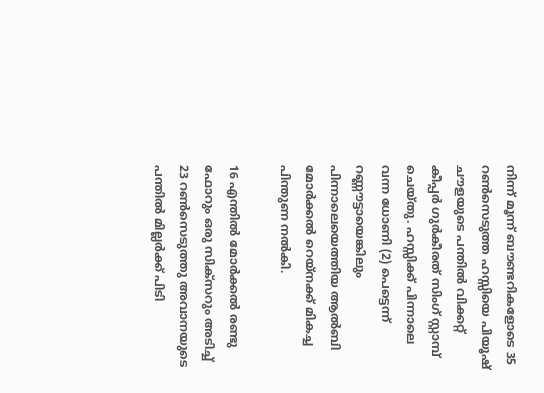നിന്ന്‌ മൂന്ന്‌ ബൗണ്ടറികളോടെ 35 റണ്‍സെടുത്ത ഹസ്സിയെ പിയൂഷ്‌ ചൗളയുടെ പന്തില്‍ വിക്കറ്റ്‌ കീപ്പര്‍ ഗുര്‍കീരത്‌ സിംഗ്‌ സ്റ്റാമ്പ്‌ ചെയ്തു. ഹസ്സിക്ക്‌ പിന്നാലെ വന്ന ധോണി (2) പെട്ടെന്ന്‌ റണ്ണൗട്ടായെങ്കിലും പിന്നാലെയെത്തിയ ആല്‍ബി മോര്‍ക്കല്‍ റെയ്നക്ക്‌ മികച്ച പിന്തുണ നല്‍കി.

16 എന്തില്‍ മോര്‍ക്കല്‍ രണ്ടു ഫോറും ഒരു സിക്സറും അടിച്ച്‌ 23 റണ്‍സെടുത്തു അവാനയുടെ പന്തില്‍ മില്ലര്‍ക്ക്‌ പിടി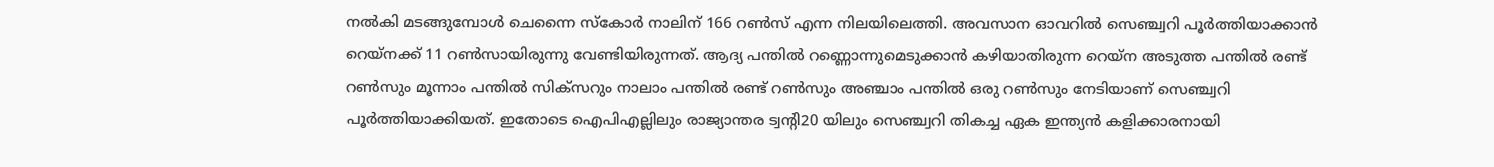നല്‍കി മടങ്ങുമ്പോള്‍ ചെന്നൈ സ്കോര്‍ നാലിന്‌ 166 റണ്‍സ്‌ എന്ന നിലയിലെത്തി. അവസാന ഓവറില്‍ സെഞ്ച്വറി പൂര്‍ത്തിയാക്കാന്‍ റെയ്നക്ക്‌ 11 റണ്‍സായിരുന്നു വേണ്ടിയിരുന്നത്‌. ആദ്യ പന്തില്‍ റണ്ണൊന്നുമെടുക്കാന്‍ കഴിയാതിരുന്ന റെയ്ന അടുത്ത പന്തില്‍ രണ്ട്‌ റണ്‍സും മൂന്നാം പന്തില്‍ സിക്സറും നാലാം പന്തില്‍ രണ്ട്‌ റണ്‍സും അഞ്ചാം പന്തില്‍ ഒരു റണ്‍സും നേടിയാണ്‌ സെഞ്ച്വറി പൂര്‍ത്തിയാക്കിയത്‌. ഇതോടെ ഐപിഎല്ലിലും രാജ്യാന്തര ട്വന്റി20 യിലും സെഞ്ച്വറി തികച്ച ഏക ഇന്ത്യന്‍ കളിക്കാരനായി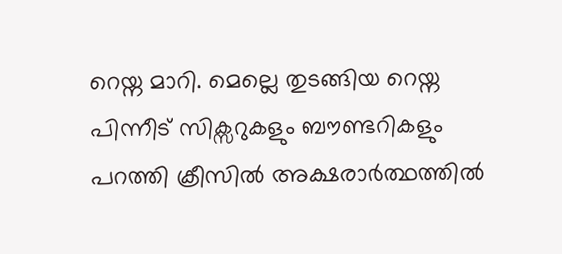റെയ്ന മാറി. മെല്ലെ തുടങ്ങിയ റെയ്ന പിന്നീട്‌ സിക്സറുകളും ബൗണ്ടറികളും പറത്തി ക്രീസില്‍ അക്ഷരാര്‍ത്ഥത്തില്‍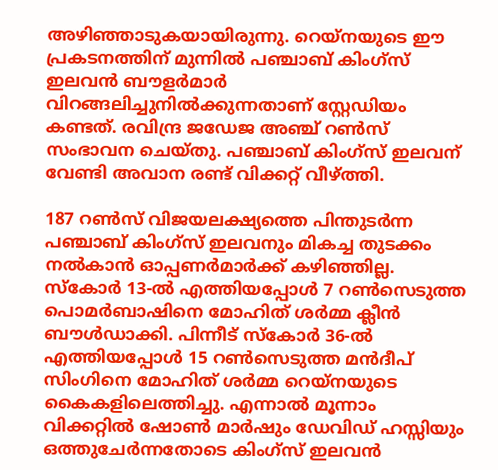അഴിഞ്ഞാടുകയായിരുന്നു. റെയ്നയുടെ ഈ പ്രകടനത്തിന്‌ മുന്നില്‍ പഞ്ചാബ്‌ കിംഗ്സ്‌ ഇലവന്‍ ബൗളര്‍മാര്‍ വിറങ്ങലിച്ചുനില്‍ക്കുന്നതാണ്‌ സ്റ്റേഡിയം കണ്ടത്‌. രവിന്ദ്ര ജഡേജ അഞ്ച്‌ റണ്‍സ്‌ സംഭാവന ചെയ്തു. പഞ്ചാബ്‌ കിംഗ്സ്‌ ഇലവന്‌ വേണ്ടി അവാന രണ്ട്‌ വിക്കറ്റ്‌ വീഴ്‌ത്തി.

187 റണ്‍സ്‌ വിജയലക്ഷ്യത്തെ പിന്തുടര്‍ന്ന പഞ്ചാബ്‌ കിംഗ്സ്‌ ഇലവനും മികച്ച തുടക്കം നല്‍കാന്‍ ഓപ്പണര്‍മാര്‍ക്ക്‌ കഴിഞ്ഞില്ല. സ്കോര്‍ 13-ല്‍ എത്തിയപ്പോള്‍ 7 റണ്‍സെടുത്ത പൊമര്‍ബാഷിനെ മോഹിത്‌ ശര്‍മ്മ ക്ലീന്‍ ബൗള്‍ഡാക്കി. പിന്നീട്‌ സ്കോര്‍ 36-ല്‍ എത്തിയപ്പോള്‍ 15 റണ്‍സെടുത്ത മന്‍ദീപ്‌ സിംഗിനെ മോഹിത്‌ ശര്‍മ്മ റെയ്നയുടെ കൈകളിലെത്തിച്ചു. എന്നാല്‍ മൂന്നാം വിക്കറ്റില്‍ ഷോണ്‍ മാര്‍ഷും ഡേവിഡ്‌ ഹസ്സിയും ഒത്തുചേര്‍ന്നതോടെ കിംഗ്സ്‌ ഇലവന്‍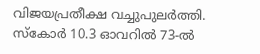വിജയപ്രതീക്ഷ വച്ചുപുലര്‍ത്തി. സ്കോര്‍ 10.3 ഓവറില്‍ 73-ല്‍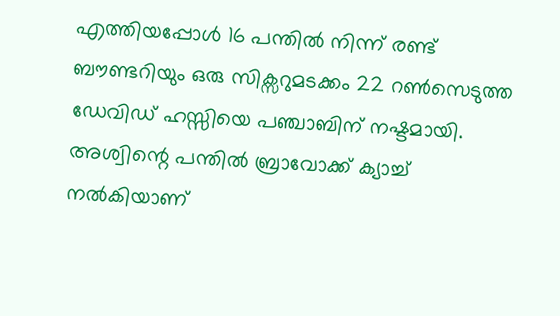എത്തിയപ്പോള്‍ 16 പന്തില്‍ നിന്ന്‌ രണ്ട്‌ ബൗണ്ടറിയും ഒരു സിക്സറുമടക്കം 22 റണ്‍സെടുത്ത ഡേവിഡ്‌ ഹസ്സിയെ പഞ്ചാബിന്‌ നഷ്ടമായി. അശ്വിന്റെ പന്തില്‍ ബ്രാവോക്ക്‌ ക്യാച്ച്‌ നല്‍കിയാണ്‌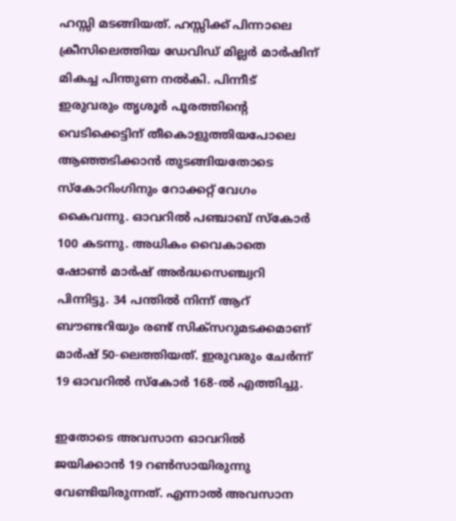ഹസ്സി മടങ്ങിയത്‌. ഹസ്സിക്ക്‌ പിന്നാലെ ക്രീസിലെത്തിയ ഡേവിഡ്‌ മില്ലര്‍ മാര്‍ഷിന്‌ മികച്ച പിന്തുണ നല്‍കി. പിന്നീട്‌ ഇരുവരും തൃശൂര്‍ പൂരത്തിന്റെ വെടിക്കെട്ടിന്‌ തീകൊളുത്തിയപോലെ ആഞ്ഞടിക്കാന്‍ തുടങ്ങിയതോടെ സ്കോറിംഗിനും റോക്കറ്റ്‌ വേഗം കൈവന്നു. ഓവറില്‍ പഞ്ചാബ്‌ സ്കോര്‍ 100 കടന്നു. അധികം വൈകാതെ ഷോണ്‍ മാര്‍ഷ്‌ അര്‍ദ്ധസെഞ്ച്വറി പിന്നിട്ടു. 34 പന്തില്‍ നിന്ന്‌ ആറ്‌ ബൗണ്ടറിയും രണ്ട്‌ സിക്സറുമടക്കമാണ്‌ മാര്‍ഷ്‌ 50-ലെത്തിയത്‌. ഇരുവരും ചേര്‍ന്ന്‌ 19 ഓവറില്‍ സ്കോര്‍ 168-ല്‍ എത്തിച്ചു.

ഇതോടെ അവസാന ഓവറില്‍ ജയിക്കാന്‍ 19 റണ്‍സായിരുന്നു വേണ്ടിയിരുന്നത്‌. എന്നാല്‍ അവസാന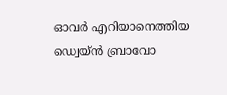ഓവര്‍ എറിയാനെത്തിയ ഡ്വെയ്ന്‍ ബ്രാവോ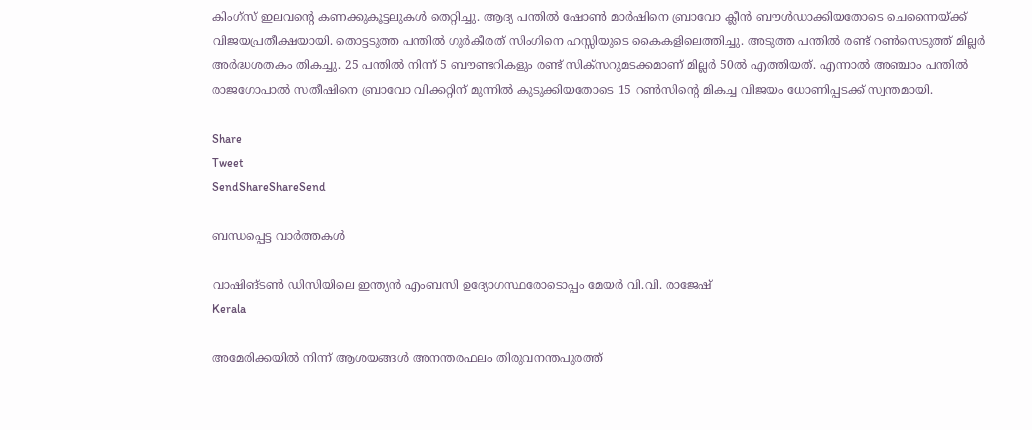കിംഗ്സ്‌ ഇലവന്റെ കണക്കുകൂട്ടലുകള്‍ തെറ്റിച്ചു. ആദ്യ പന്തില്‍ ഷോണ്‍ മാര്‍ഷിനെ ബ്രാവോ ക്ലീന്‍ ബൗള്‍ഡാക്കിയതോടെ ചെന്നൈയ്‌ക്ക്‌ വിജയപ്രതീക്ഷയായി. തൊട്ടടുത്ത പന്തില്‍ ഗുര്‍കീരത്‌ സിംഗിനെ ഹസ്സിയുടെ കൈകളിലെത്തിച്ചു. അടുത്ത പന്തില്‍ രണ്ട്‌ റണ്‍സെടുത്ത്‌ മില്ലര്‍ അര്‍ദ്ധശതകം തികച്ചു. 25 പന്തില്‍ നിന്ന്‌ 5 ബൗണ്ടറികളും രണ്ട്‌ സിക്സറുമടക്കമാണ്‌ മില്ലര്‍ 50ല്‍ എത്തിയത്‌. എന്നാല്‍ അഞ്ചാം പന്തില്‍ രാജഗോപാല്‍ സതീഷിനെ ബ്രാവോ വിക്കറ്റിന്‌ മുന്നില്‍ കുടുക്കിയതോടെ 15 റണ്‍സിന്റെ മികച്ച വിജയം ധോണിപ്പടക്ക്‌ സ്വന്തമായി.

Share
Tweet
SendShareShareSend

ബന്ധപ്പെട്ട വാര്‍ത്തകള്‍

വാഷിങ്ടണ്‍ ഡിസിയിലെ ഇന്ത്യന്‍ എംബസി ഉദ്യോഗസ്ഥരോടൊപ്പം മേയര്‍ വി.വി. രാജേഷ്
Kerala

അമേരിക്കയില്‍ നിന്ന് ആശയങ്ങള്‍ അനന്തരഫലം തിരുവനന്തപുരത്ത്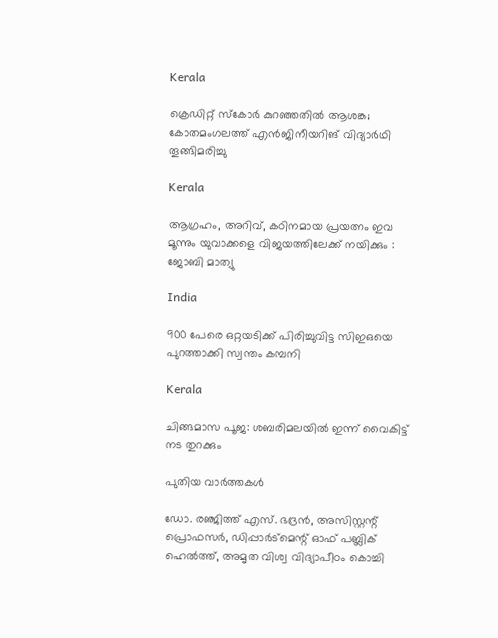Kerala

ക്രെഡിറ്റ് സ്‌കോര്‍ കുറഞ്ഞതില്‍ ആശങ്ക; കോതമംഗലത്ത് എന്‍ജിനീയറിങ് വിദ്യാര്‍ഥി തൂങ്ങിമരിച്ചു

Kerala

ആഗ്രഹം, അറിവ്, കഠിനമായ പ്രയത്നം ഇവ മൂന്നും യുവാക്കളെ വിജയത്തിലേക്ക് നയിക്കും : ജോബി മാത്യു

India

900 പേരെ ഒറ്റയടിക്ക് പിരിച്ചുവിട്ട സിഇഒയെ പുറത്താക്കി സ്വന്തം കമ്പനി

Kerala

ചിങ്ങമാസ പൂജ: ശബരിമലയിൽ ഇന്ന് വൈകിട്ട് നട തുറക്കും

പുതിയ വാര്‍ത്തകള്‍

ഡോ. രഞ്ജിത്ത് എസ്. ഭദ്രന്‍, അസിസ്റ്റന്റ് പ്രൊഫസര്‍, ഡിപ്പാര്‍ട്‌മെന്റ് ഓഫ് പബ്ലിക് ഹെല്‍ത്ത്, അമൃത വിശ്വ വിദ്യാപീഠം കൊച്ചി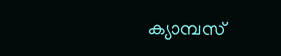ക്യാമ്പസ്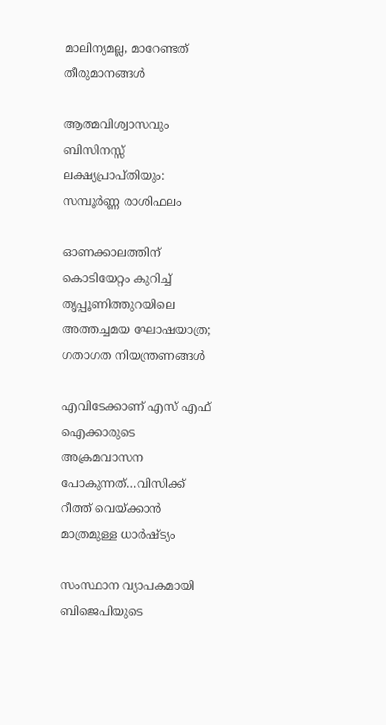മാലിന്യമല്ല, മാറേണ്ടത് തീരുമാനങ്ങള്‍

ആത്മവിശ്വാസവും ബിസിനസ്സ് ലക്ഷ്യപ്രാപ്തിയും: സമ്പൂർണ്ണ രാശിഫലം

ഓണക്കാലത്തിന് കൊടിയേറ്റം കുറിച്ച് തൃപ്പൂണിത്തുറയിലെ അത്തച്ചമയ ഘോഷയാത്ര; ഗതാഗത നിയന്ത്രണങ്ങൾ

എവിടേക്കാണ് എസ് എഫ് ഐക്കാരുടെ അക്രമവാസന പോകുന്നത്…വിസിക്ക് റീത്ത് വെയ്‌ക്കാന്‍ മാത്രമുള്ള ധാര്‍ഷ്ട്യം

സംസ്ഥാന വ്യാപകമായി ബിജെപിയുടെ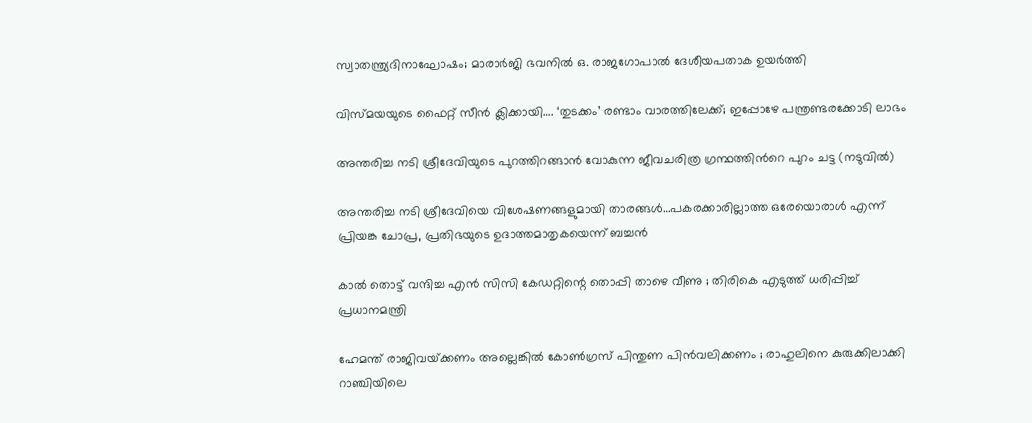സ്വാതന്ത്ര്യദിനാഘോഷം; മാരാർജി ഭവനിൽ ഒ. രാജഗോപാൽ ദേശീയപതാക ഉയർത്തി

വിസ്‍മയയുടെ ഫൈറ്റ് സീന്‍ ക്ലിക്കായി…. ‘തുടക്കം’ രണ്ടാം വാരത്തിലേക്ക്; ഇപ്പോഴേ പന്ത്രണ്ടരക്കോടി ലാഭം

അന്തരിച്ച നടി ശ്രീദേവിയുടെ പുറത്തിറങ്ങാന്‍ വോകുന്ന ജീവചരിത്ര ഗ്രന്ഥത്തിന്‍റെ പുറം ചട്ട (നടുവില്‍)

അന്തരിച്ച നടി ശ്രീദേവിയെ വിശേഷണങ്ങളുമായി താരങ്ങള്‍…പകരക്കാരില്ലാത്ത ഒരേയൊരാള്‍ എന്ന് പ്രിയങ്ക ചോപ്ര, പ്രതിഭയുടെ ഉദാത്തമാതൃകയെന്ന് ബച്ചന്‍

കാൽ തൊട്ട് വന്ദിച്ച എൻ സിസി കേഡറ്റിന്റെ തൊപ്പി താഴെ വീണു ; തിരികെ എടുത്ത് ധരിപ്പിച്ച് പ്രധാനമന്ത്രി

ഹേമന്ത് രാജിവയ്‌ക്കണം അല്ലെങ്കിൽ കോൺഗ്രസ് പിന്തുണ പിൻവലിക്കണം ; രാഹുലിനെ കുരുക്കിലാക്കി റാഞ്ചിയിലെ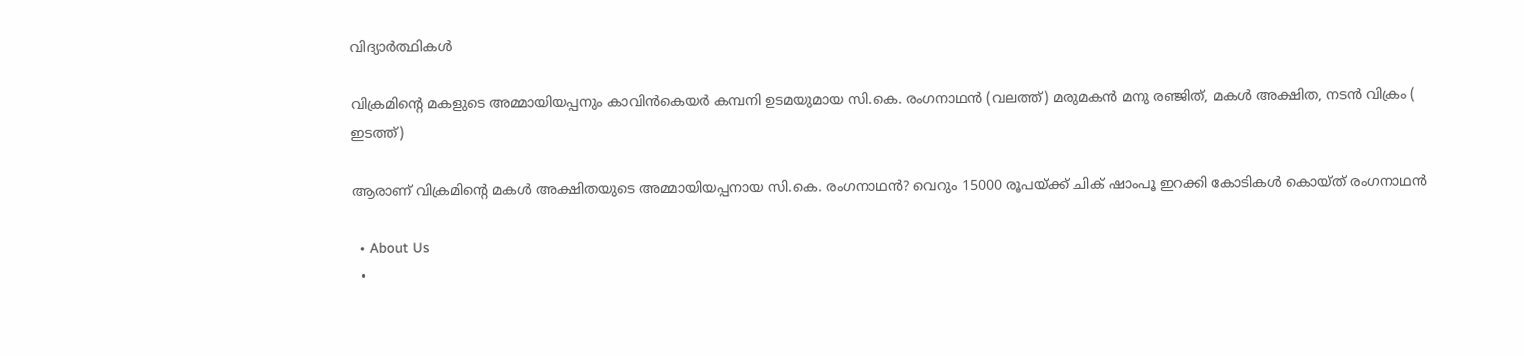വിദ്യാർത്ഥികൾ

വിക്രമിന്‍റെ മകളുടെ അമ്മായിയപ്പനും കാവിന്‍കെയര്‍ കമ്പനി ഉടമയുമായ സി.കെ. രംഗനാഥന്‍ (വലത്ത്) മരുമകന്‍ മനു രഞ്ജിത്, മകള്‍ അക്ഷിത, നടന്‍ വിക്രം ( ഇടത്ത്)

ആരാണ് വിക്രമിന്റെ മകള്‍ അക്ഷിതയുടെ അമ്മായിയപ്പനായ സി.കെ. രംഗനാഥന്‍? വെറും 15000 രൂപയ്‌ക്ക് ചിക് ഷാംപൂ ഇറക്കി കോടികള്‍ കൊയ്ത് രംഗനാഥന്‍

  • About Us
  •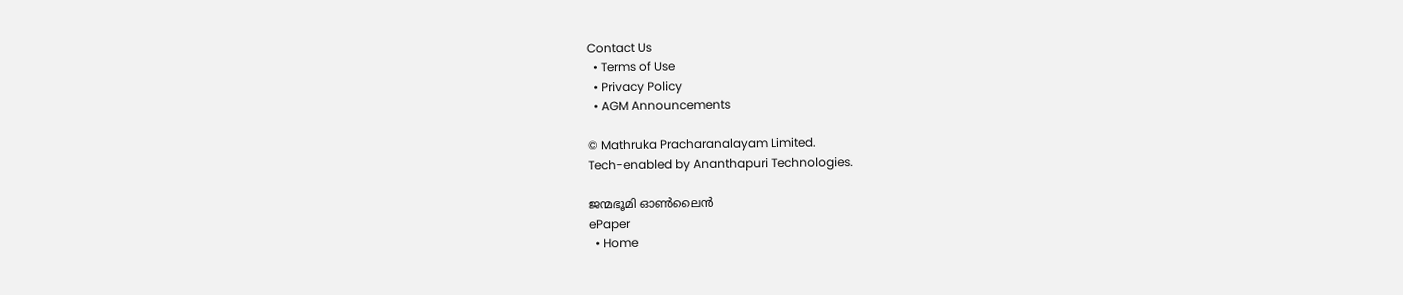Contact Us
  • Terms of Use
  • Privacy Policy
  • AGM Announcements

© Mathruka Pracharanalayam Limited.
Tech-enabled by Ananthapuri Technologies.

ജന്മഭൂമി ഓണ്‍ലൈന്‍
ePaper
  • Home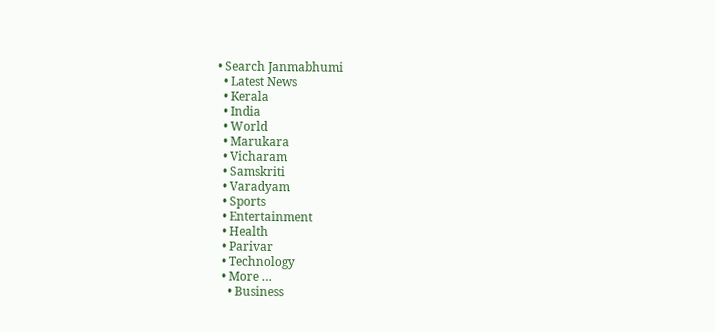• Search Janmabhumi
  • Latest News
  • Kerala
  • India
  • World
  • Marukara
  • Vicharam
  • Samskriti
  • Varadyam
  • Sports
  • Entertainment
  • Health
  • Parivar
  • Technology
  • More …
    • Business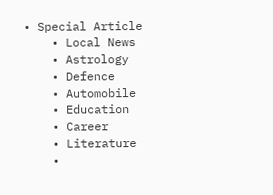• Special Article
    • Local News
    • Astrology
    • Defence
    • Automobile
    • Education
    • Career
    • Literature
    •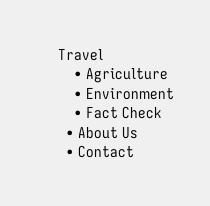Travel
    • Agriculture
    • Environment
    • Fact Check
  • About Us
  • Contact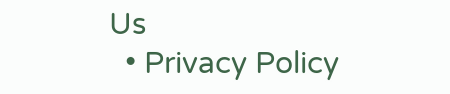Us
  • Privacy Policy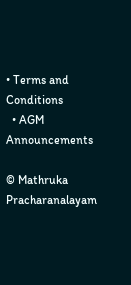• Terms and Conditions
  • AGM Announcements

© Mathruka Pracharanalayam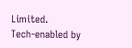Limited.
Tech-enabled by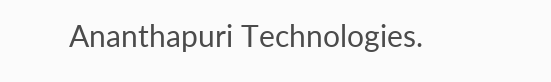Ananthapuri Technologies.